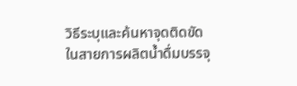วิธีระบุและค้นหาจุดติดขัดในสายการผลิตน้ำดื่มบรรจุ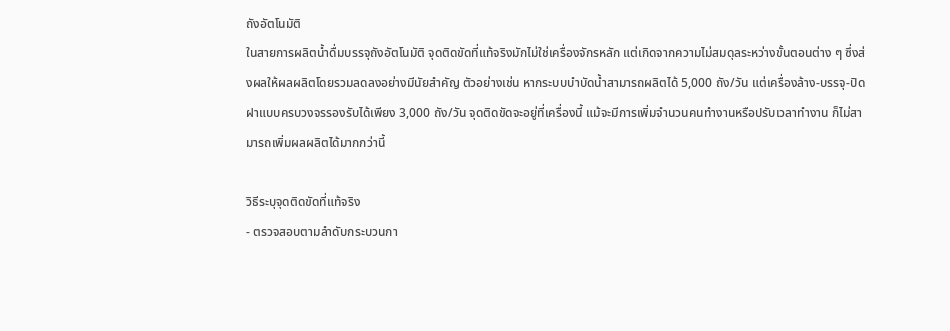ถังอัตโนมัติ
ในสายการผลิตน้ำดื่มบรรจุถังอัตโนมัติ จุดติดขัดที่แท้จริงมักไม่ใช่เครื่องจักรหลัก แต่เกิดจากความไม่สมดุลระหว่างขั้นตอนต่าง ๆ ซึ่งส่งผลให้ผลผลิตโดยรวมลดลงอย่างมีนัยสำคัญ ตัวอย่างเช่น หากระบบบำบัดน้ำสามารถผลิตได้ 5,000 ถัง/วัน แต่เครื่องล้าง-บรรจุ-ปิดฝาแบบครบวงจรรองรับได้เพียง 3,000 ถัง/วัน จุดติดขัดจะอยู่ที่เครื่องนี้ แม้จะมีการเพิ่มจำนวนคนทำงานหรือปรับเวลาทำงาน ก็ไม่สามารถเพิ่มผลผลิตได้มากกว่านี้

วิธีระบุจุดติดขัดที่แท้จริง
- ตรวจสอบตามลำดับกระบวนกา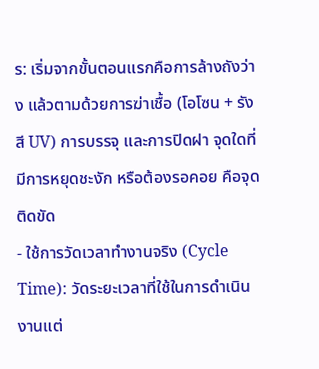ร: เริ่มจากขั้นตอนแรกคือการล้างถังว่าง แล้วตามด้วยการฆ่าเชื้อ (โอโซน + รังสี UV) การบรรจุ และการปิดฝา จุดใดที่มีการหยุดชะงัก หรือต้องรอคอย คือจุดติดขัด
- ใช้การวัดเวลาทำงานจริง (Cycle Time): วัดระยะเวลาที่ใช้ในการดำเนินงานแต่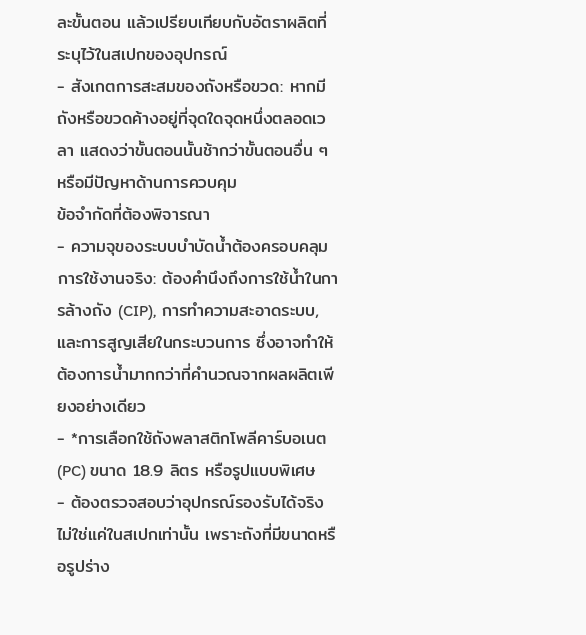ละขั้นตอน แล้วเปรียบเทียบกับอัตราผลิตที่ระบุไว้ในสเปกของอุปกรณ์
- สังเกตการสะสมของถังหรือขวด: หากมีถังหรือขวดค้างอยู่ที่จุดใดจุดหนึ่งตลอดเวลา แสดงว่าขั้นตอนนั้นช้ากว่าขั้นตอนอื่น ๆ หรือมีปัญหาด้านการควบคุม
ข้อจำกัดที่ต้องพิจารณา
- ความจุของระบบบำบัดน้ำต้องครอบคลุมการใช้งานจริง: ต้องคำนึงถึงการใช้น้ำในการล้างถัง (CIP), การทำความสะอาดระบบ, และการสูญเสียในกระบวนการ ซึ่งอาจทำให้ต้องการน้ำมากกว่าที่คำนวณจากผลผลิตเพียงอย่างเดียว
- *การเลือกใช้ถังพลาสติกโพลีคาร์บอเนต (PC) ขนาด 18.9 ลิตร หรือรูปแบบพิเศษ
- ต้องตรวจสอบว่าอุปกรณ์รองรับได้จริง ไม่ใช่แค่ในสเปกเท่านั้น เพราะถังที่มีขนาดหรือรูปร่าง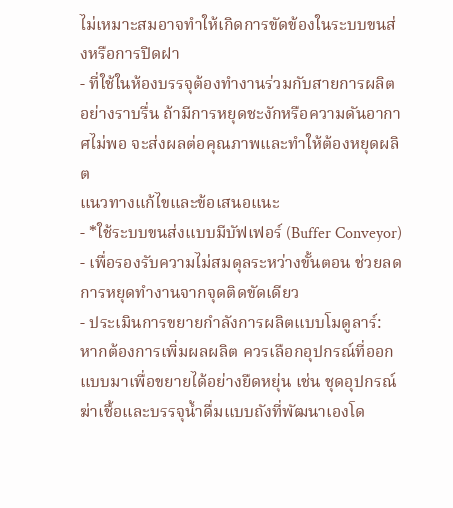ไม่เหมาะสมอาจทำให้เกิดการขัดข้องในระบบขนส่งหรือการปิดฝา
- ที่ใช้ในห้องบรรจุต้องทำงานร่วมกับสายการผลิตอย่างราบรื่น ถ้ามีการหยุดชะงักหรือความดันอากาศไม่พอ จะส่งผลต่อคุณภาพและทำให้ต้องหยุดผลิต
แนวทางแก้ไขและข้อเสนอแนะ
- *ใช้ระบบขนส่งแบบมีบัฟเฟอร์ (Buffer Conveyor)
- เพื่อรองรับความไม่สมดุลระหว่างขั้นตอน ช่วยลดการหยุดทำงานจากจุดติดขัดเดียว
- ประเมินการขยายกำลังการผลิตแบบโมดูลาร์: หากต้องการเพิ่มผลผลิต ควรเลือกอุปกรณ์ที่ออกแบบมาเพื่อขยายได้อย่างยืดหยุ่น เช่น ชุดอุปกรณ์ฆ่าเชื้อและบรรจุน้ำดื่มแบบถังที่พัฒนาเองโด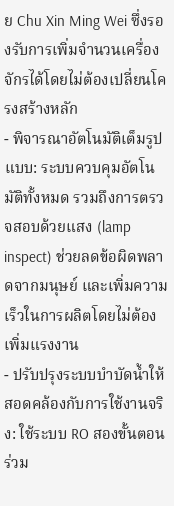ย Chu Xin Ming Wei ซึ่งรองรับการเพิ่มจำนวนเครื่องจักรได้โดยไม่ต้องเปลี่ยนโครงสร้างหลัก
- พิจารณาอัตโนมัติเต็มรูปแบบ: ระบบควบคุมอัตโนมัติทั้งหมด รวมถึงการตรวจสอบด้วยแสง (lamp inspect) ช่วยลดข้อผิดพลาดจากมนุษย์ และเพิ่มความเร็วในการผลิตโดยไม่ต้องเพิ่มแรงงาน
- ปรับปรุงระบบบำบัดน้ำให้สอดคล้องกับการใช้งานจริง: ใช้ระบบ RO สองขั้นตอนร่วม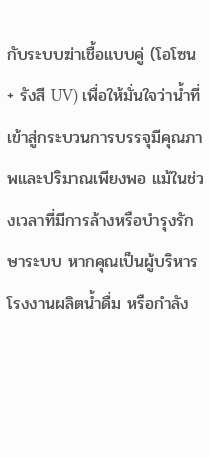กับระบบฆ่าเชื้อแบบคู่ (โอโซน + รังสี UV) เพื่อให้มั่นใจว่าน้ำที่เข้าสู่กระบวนการบรรจุมีคุณภาพและปริมาณเพียงพอ แม้ในช่วงเวลาที่มีการล้างหรือบำรุงรักษาระบบ หากคุณเป็นผู้บริหารโรงงานผลิตน้ำดื่ม หรือกำลัง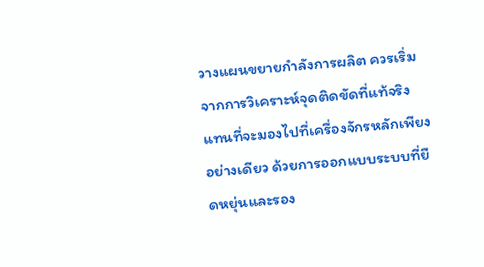วางแผนขยายกำลังการผลิต ควรเริ่มจากการวิเคราะห์จุดติดขัดที่แท้จริง แทนที่จะมองไปที่เครื่องจักรหลักเพียงอย่างเดียว ด้วยการออกแบบระบบที่ยืดหยุ่นและรอง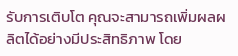รับการเติบโต คุณจะสามารถเพิ่มผลผลิตได้อย่างมีประสิทธิภาพ โดย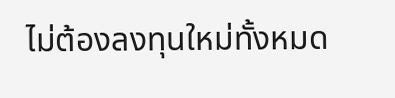ไม่ต้องลงทุนใหม่ทั้งหมด